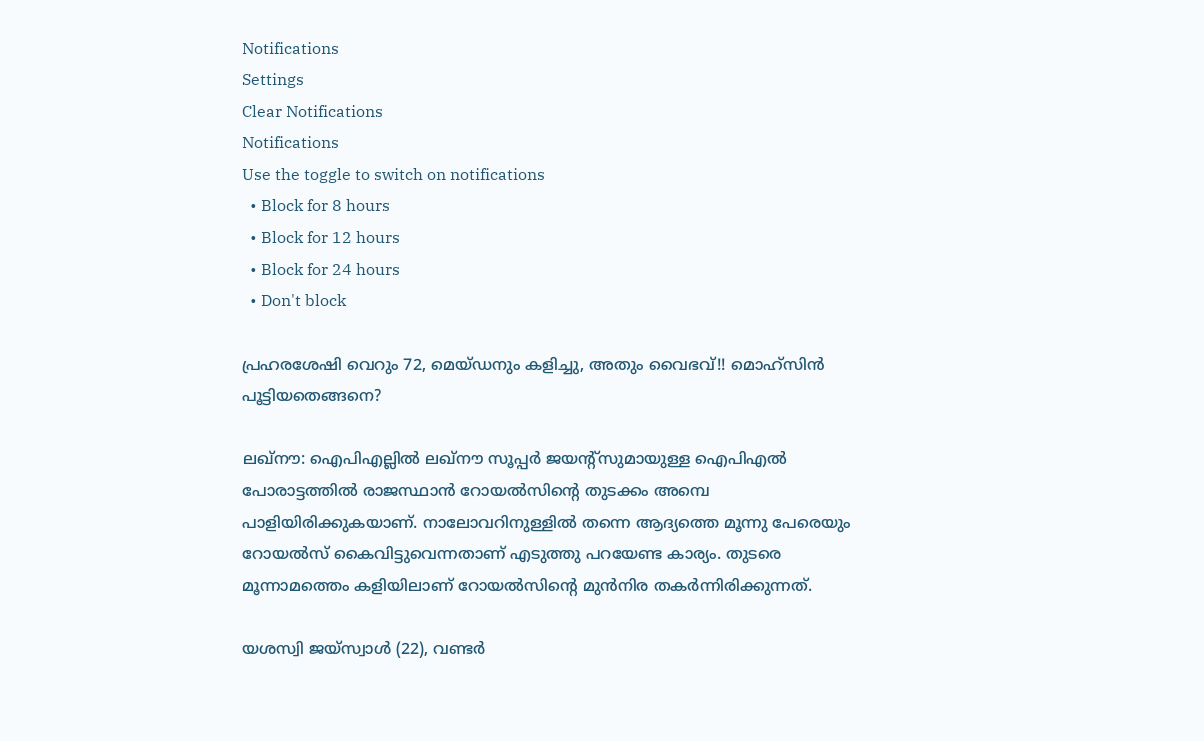Notifications
Settings
Clear Notifications
Notifications
Use the toggle to switch on notifications
  • Block for 8 hours
  • Block for 12 hours
  • Block for 24 hours
  • Don't block

പ്രഹരശേഷി വെറും 72, മെയ്ഡനും കളിച്ചു, അതും വൈഭവ്!! മൊഹ്‌സിന്‍ പൂട്ടിയതെങ്ങനെ?

ലഖ്‌നൗ: ഐപിഎല്ലില്‍ ലഖ്‌നൗ സൂപ്പര്‍ ജയന്റ്‌സുമായുള്ള ഐപിഎല്‍ പോരാട്ടത്തില്‍ രാജസ്ഥാന്‍ റോയല്‍സിന്റെ തുടക്കം അമ്പെ പാളിയിരിക്കുകയാണ്. നാലോവറിനുള്ളില്‍ തന്നെ ആദ്യത്തെ മൂന്നു പേരെയും റോയല്‍സ് കൈവിട്ടുവെന്നതാണ് എടുത്തു പറയേണ്ട കാര്യം. തുടരെ മൂന്നാമത്തെം കളിയിലാണ് റോയല്‍സിന്റെ മുന്‍നിര തകര്‍ന്നിരിക്കുന്നത്.

യശസ്വി ജയ്‌സ്വാള്‍ (22), വണ്ടര്‍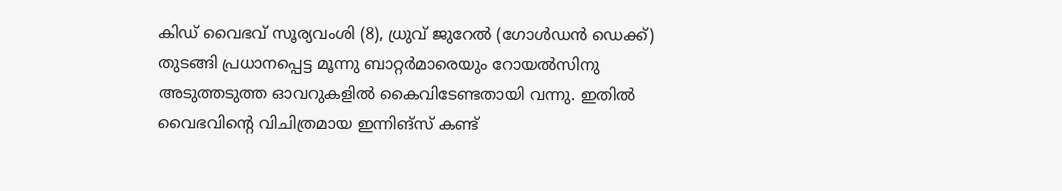കിഡ് വൈഭവ് സൂര്യവംശി (8), ധ്രുവ് ജുറേല്‍ (ഗോള്‍ഡന്‍ ഡെക്ക്) തുടങ്ങി പ്രധാനപ്പെട്ട മൂന്നു ബാറ്റര്‍മാരെയും റോയല്‍സിനു അടുത്തടുത്ത ഓവറുകളില്‍ കൈവിടേണ്ടതായി വന്നു. ഇതില്‍ വൈഭവിന്റെ വിചിത്രമായ ഇന്നിങ്‌സ് കണ്ട്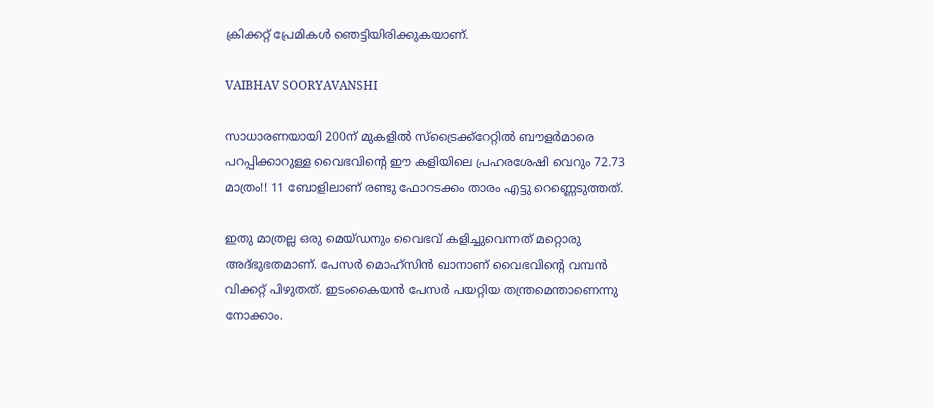ക്രിക്കറ്റ് പ്രേമികള്‍ ഞെട്ടിയിരിക്കുകയാണ്.

VAIBHAV SOORYAVANSHI

സാധാരണയായി 200ന് മുകളില്‍ സ്‌ട്രൈക്ക്‌റേറ്റില്‍ ബൗളര്‍മാരെ പറപ്പിക്കാറുള്ള വൈഭവിന്റെ ഈ കളിയിലെ പ്രഹരശേഷി വെറും 72.73 മാത്രം!! 11 ബോളിലാണ് രണ്ടു ഫോറടക്കം താരം എട്ടു റെണ്ണെടുത്തത്.

ഇതു മാത്രല്ല ഒരു മെയ്ഡനും വൈഭവ് കളിച്ചുവെന്നത് മറ്റൊരു അദ്ഭുഭതമാണ്. പേസര്‍ മൊഹ്‌സിന്‍ ഖാനാണ് വൈഭവിന്റെ വമ്പന്‍ വിക്കറ്റ് പിഴുതത്. ഇടംകൈയന്‍ പേസര്‍ പയറ്റിയ തന്ത്രമെന്താണെന്നു നോക്കാം.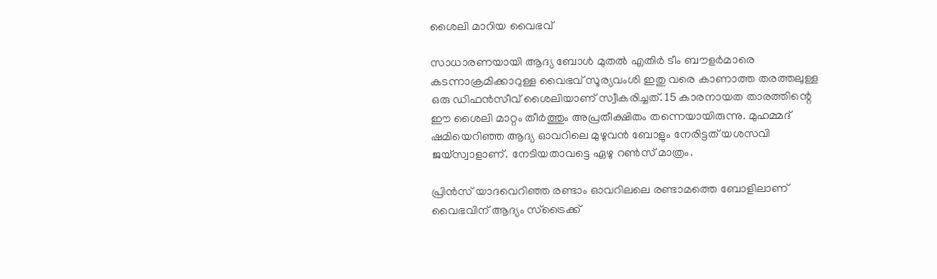ശൈലി മാറിയ വൈഭവ്

സാധാരണയായി ആദ്യ ബോള്‍ മുതല്‍ എതിര്‍ ടീം ബൗളര്‍മാരെ കടന്നാക്രമിക്കാറുള്ള വൈഭവ് സൂര്യവംശി ഇതു വരെ കാണാത്ത തരത്തലുള്ള ഒരു ഡിഫന്‍സീവ് ശൈലിയാണ് സ്വീകരിച്ചത്. 15 കാരനായത താരത്തിന്റെ ഈ ശൈലി മാറ്റം തീര്‍ത്തും അപ്രതീക്ഷിതം തന്നെയായിരുന്നു. മുഹമ്മദ് ഷമിയെറിഞ്ഞ ആദ്യ ഓവറിലെ മുഴുവന്‍ ബോളും നേരിട്ടത് യശസവി ജയ്‌സ്വാളാണ്. നേടിയതാവട്ടെ ഏഴു റണ്‍സ് മാത്രം.

പ്രിന്‍സ് യാദവെറിഞ്ഞ രണ്ടാം ഓവറിലലെ രണ്ടാമത്തെ ബോളിലാണ് വൈഭവിന് ആദ്യം സ്‌ട്രൈക്ക്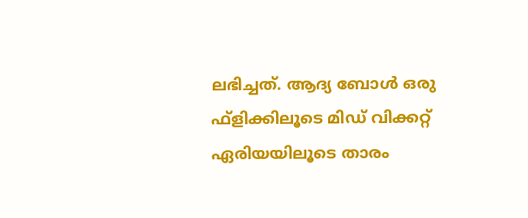ലഭിച്ചത്. ആദ്യ ബോള്‍ ഒരു ഫ്‌ളിക്കിലൂടെ മിഡ് വിക്കറ്റ് ഏരിയയിലൂടെ താരം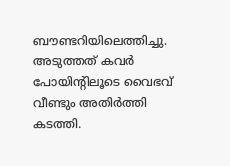ബൗണ്ടറിയിലെത്തിച്ചു. അടുത്തത് കവര്‍ പോയിന്റിലൂടെ വൈഭവ് വീണ്ടും അതിര്‍ത്തി കടത്തി.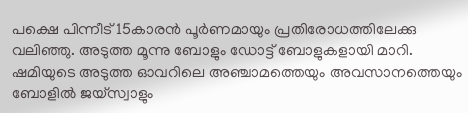പക്ഷെ പിന്നീട് 15കാരന്‍ പൂര്‍ണമായും പ്രതിരോധത്തിലേക്കു വലിഞ്ഞു. അടുത്ത മൂന്നു ബോളും ഡോട്ട് ബോളുകളായി മാറി. ഷമിയുടെ അടുത്ത ഓവറിലെ അഞ്ചാമത്തെയും അവസാനത്തെയും ബോളില്‍ ജയ്‌സ്വാളും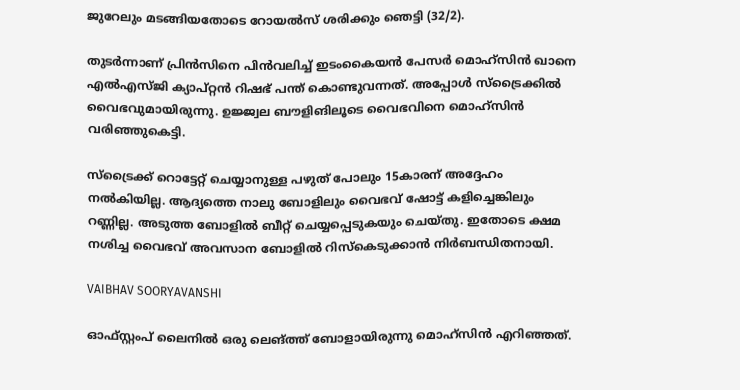ജുറേലും മടങ്ങിയതോടെ റോയല്‍സ് ശരിക്കും ഞെട്ടി (32/2).

തുടര്‍ന്നാണ് പ്രിന്‍സിനെ പിന്‍വലിച്ച് ഇടംകൈയന്‍ പേസര്‍ മൊഹ്‌സിന്‍ ഖാനെ എല്‍എസ്ജി ക്യാപ്റ്റന്‍ റിഷഭ് പന്ത് കൊണ്ടുവന്നത്. അപ്പോള്‍ സ്‌ട്രൈക്കില്‍ വൈഭവുമായിരുന്നു. ഉജ്ജ്വല ബൗളിങിലൂടെ വൈഭവിനെ മൊഹ്‌സിന്‍ വരിഞ്ഞുകെട്ടി.

സ്‌ട്രൈക്ക് റൊട്ടേറ്റ് ചെയ്യാനുള്ള പഴുത് പോലും 15കാരന് അദ്ദേഹം നല്‍കിയില്ല. ആദ്യത്തെ നാലു ബോളിലും വൈഭവ് ഷോട്ട് കളിച്ചെങ്കിലും റണ്ണില്ല. അടുത്ത ബോളില്‍ ബീറ്റ് ചെയ്യപ്പെടുകയും ചെയ്തു. ഇതോടെ ക്ഷമ നശിച്ച വൈഭവ് അവസാന ബോളില്‍ റിസ്‌കെടുക്കാന്‍ നിര്‍ബന്ധിതനായി.

VAIBHAV SOORYAVANSHI

ഓഫ്സ്റ്റംപ് ലൈനില്‍ ഒരു ലെങ്ത്ത് ബോളായിരുന്നു മൊഹ്‌സിന്‍ എറിഞ്ഞത്.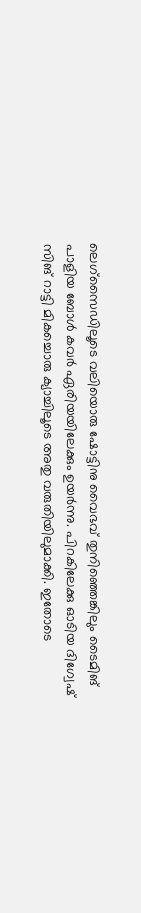ലെഗ്‌സൈഡിലൂടെ വലിയൊരു ഷോട്ടിനു വൈഭവ് തുനിഞ്ഞെങ്കിലും ടൈമിങ് പാളിയ ബോള്‍ കവര്‍ ഏരിയയിലേക്കും ഉയര്‍ന്നു. പിറകിലേക്കു ഓടിയ ദിഗ്വേഷ് സിങ് റാട്ടി മികച്ചൊരു ക്യാച്ചിലൂടെ അതു വരുതിയിലുമാക്കി. ഇതോടെ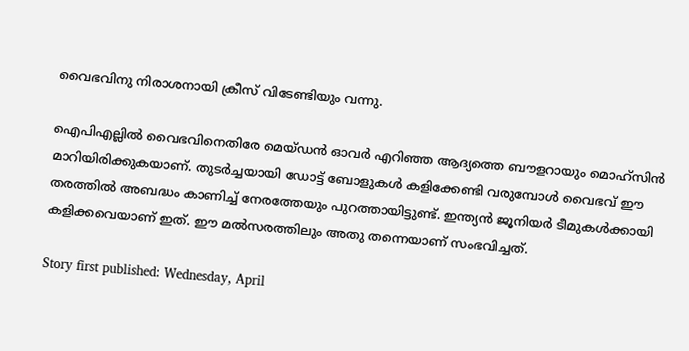വൈഭവിനു നിരാശനായി ക്രീസ് വിടേണ്ടിയും വന്നു.

ഐപിഎല്ലില്‍ വൈഭവിനെതിരേ മെയ്ഡന്‍ ഓവര്‍ എറിഞ്ഞ ആദ്യത്തെ ബൗളറായും മൊഹ്‌സിന്‍ മാറിയിരിക്കുകയാണ്. തുടര്‍ച്ചയായി ഡോട്ട് ബോളുകള്‍ കളിക്കേണ്ടി വരുമ്പോള്‍ വൈഭവ് ഈ തരത്തില്‍ അബദ്ധം കാണിച്ച് നേരത്തേയും പുറത്തായിട്ടുണ്ട്. ഇന്ത്യന്‍ ജൂനിയര്‍ ടീമുകള്‍ക്കായി കളിക്കവെയാണ് ഇത്. ഈ മല്‍സരത്തിലും അതു തന്നെയാണ് സംഭവിച്ചത്.

Story first published: Wednesday, April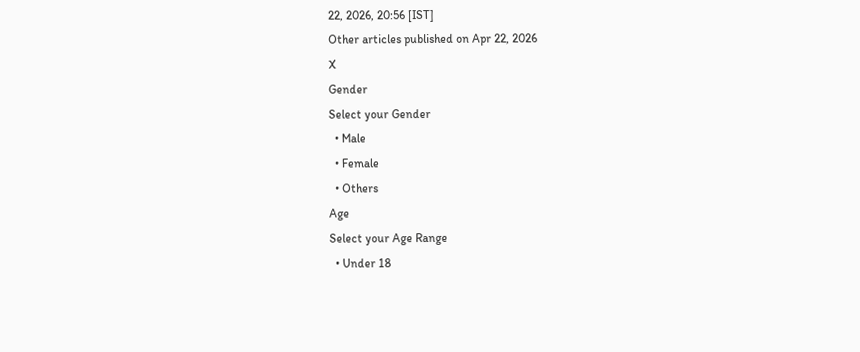22, 2026, 20:56 [IST]
Other articles published on Apr 22, 2026
X
Gender
Select your Gender
  • Male
  • Female
  • Others
Age
Select your Age Range
  • Under 18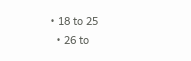• 18 to 25
  • 26 to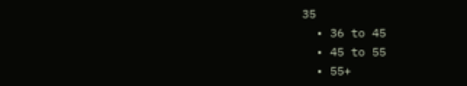35
  • 36 to 45
  • 45 to 55
  • 55+